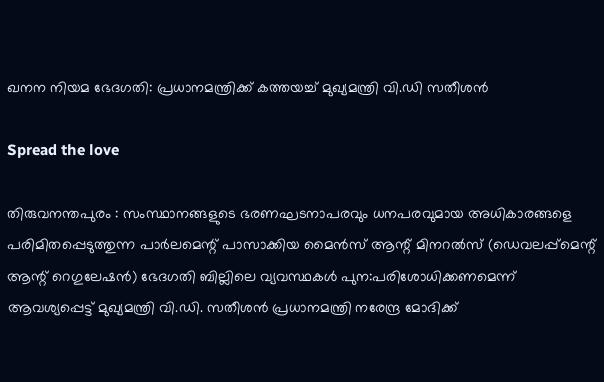ഖനന നിയമ ഭേദഗതി: പ്രധാനമന്ത്രിക്ക് കത്തയച്ച് മുഖ്യമന്ത്രി വി.ഡി സതീശന്‍

Spread the love

തിരുവനന്തപുരം : സംസ്ഥാനങ്ങളുടെ ഭരണഘടനാപരവും ധനപരവുമായ അധികാരങ്ങളെ പരിമിതപ്പെടുത്തുന്ന പാര്‍ലമെന്റ് പാസാക്കിയ മൈന്‍സ് ആന്റ് മിനറല്‍സ് (ഡെവലപ്പ്മെന്റ് ആന്റ് റെഗുലേഷന്‍) ഭേദഗതി ബില്ലിലെ വ്യവസ്ഥകള്‍ പുന:പരിശോധിക്കണമെന്ന് ആവശ്യപ്പെട്ട് മുഖ്യമന്ത്രി വി.ഡി. സതീശന്‍ പ്രധാനമന്ത്രി നരേന്ദ്ര മോദിക്ക്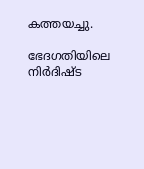കത്തയച്ചു.

ഭേദഗതിയിലെ നിര്‍ദിഷ്ട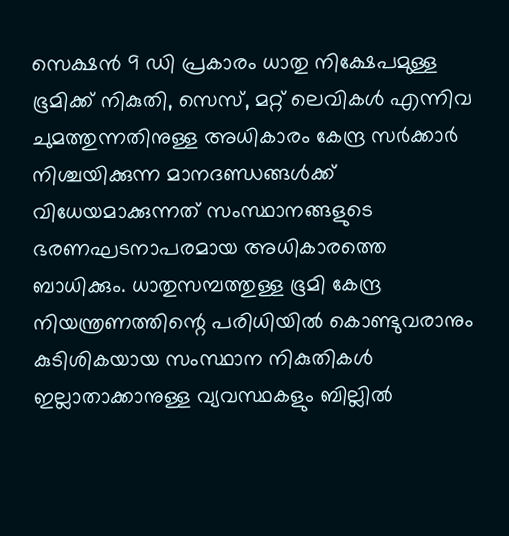സെക്ഷന്‍ 9 ഡി പ്രകാരം ധാതു നിക്ഷേപമുള്ള ഭൂമിക്ക് നികുതി, സെസ്, മറ്റ് ലെവികള്‍ എന്നിവ ചുമത്തുന്നതിനുള്ള അധികാരം കേന്ദ്ര സര്‍ക്കാര്‍ നിശ്ചയിക്കുന്ന മാനദണ്ഡങ്ങള്‍ക്ക് വിധേയമാക്കുന്നത് സംസ്ഥാനങ്ങളുടെ ഭരണഘടനാപരമായ അധികാരത്തെ ബാധിക്കും. ധാതുസമ്പത്തുള്ള ഭൂമി കേന്ദ്ര നിയന്ത്രണത്തിന്റെ പരിധിയില്‍ കൊണ്ടുവരാനും കുടിശികയായ സംസ്ഥാന നികുതികള്‍ ഇല്ലാതാക്കാനുള്ള വ്യവസ്ഥകളും ബില്ലില്‍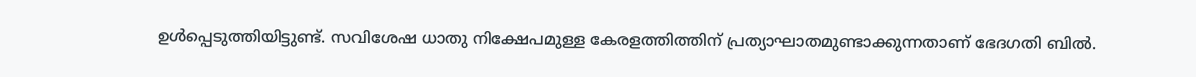ഉള്‍പ്പെടുത്തിയിട്ടുണ്ട്. സവിശേഷ ധാതു നിക്ഷേപമുള്ള കേരളത്തിത്തിന് പ്രത്യാഘാതമുണ്ടാക്കുന്നതാണ് ഭേദഗതി ബില്‍.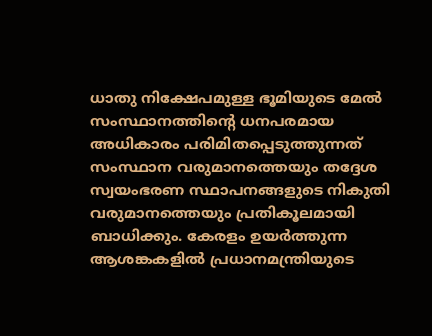ധാതു നിക്ഷേപമുള്ള ഭൂമിയുടെ മേല്‍ സംസ്ഥാനത്തിന്റെ ധനപരമായ അധികാരം പരിമിതപ്പെടുത്തുന്നത് സംസ്ഥാന വരുമാനത്തെയും തദ്ദേശ സ്വയംഭരണ സ്ഥാപനങ്ങളുടെ നികുതി വരുമാനത്തെയും പ്രതികൂലമായി ബാധിക്കും. കേരളം ഉയര്‍ത്തുന്ന ആശങ്കകളില്‍ പ്രധാനമന്ത്രിയുടെ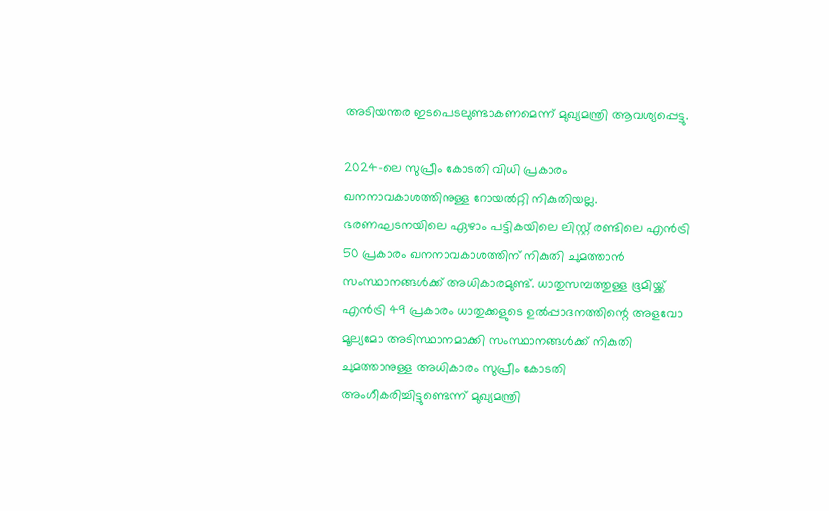അടിയന്തര ഇടപെടലുണ്ടാകണമെന്ന് മുഖ്യമന്ത്രി ആവശ്യപ്പെട്ടു.

2024-ലെ സുപ്രീം കോടതി വിധി പ്രകാരം ഖനനാവകാശത്തിനുള്ള റോയല്‍റ്റി നികുതിയല്ല. ഭരണഘടനയിലെ ഏഴാം പട്ടികയിലെ ലിസ്റ്റ് രണ്ടിലെ എന്‍ട്രി 50 പ്രകാരം ഖനനാവകാശത്തിന് നികുതി ചുമത്താന്‍ സംസ്ഥാനങ്ങള്‍ക്ക് അധികാരമുണ്ട്. ധാതുസമ്പത്തുള്ള ഭൂമിയ്ക്ക് എന്‍ട്രി 49 പ്രകാരം ധാതുക്കളുടെ ഉല്‍പ്പാദനത്തിന്റെ അളവോ മൂല്യമോ അടിസ്ഥാനമാക്കി സംസ്ഥാനങ്ങള്‍ക്ക് നികുതി ചുമത്താനുള്ള അധികാരം സുപ്രീം കോടതി അംഗീകരിച്ചിട്ടുണ്ടെന്ന് മുഖ്യമന്ത്രി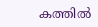കത്തില്‍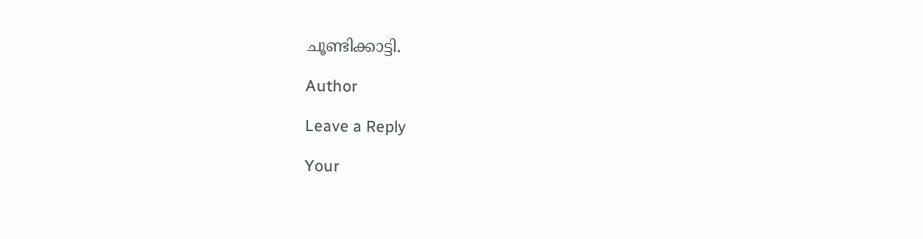ചൂണ്ടിക്കാട്ടി.

Author

Leave a Reply

Your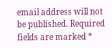email address will not be published. Required fields are marked *